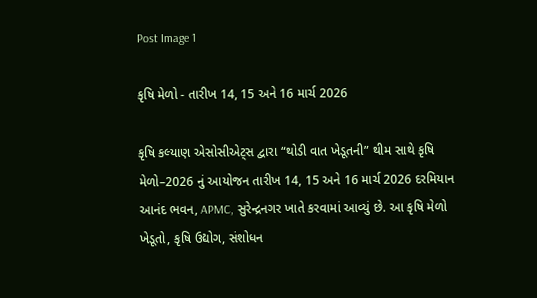Post Image 1

કૃષિ મેળો - તારીખ 14, 15 અને 16 માર્ચ 2026

કૃષિ કલ્યાણ એસોસીએટ્સ દ્વારા “થોડી વાત ખેડૂતની” થીમ સાથે કૃષિ મેળો–2026 નું આયોજન તારીખ 14, 15 અને 16 માર્ચ 2026 દરમિયાન આનંદ ભવન, APMC, સુરેન્દ્રનગર ખાતે કરવામાં આવ્યું છે. આ કૃષિ મેળો ખેડૂતો, કૃષિ ઉદ્યોગ, સંશોધન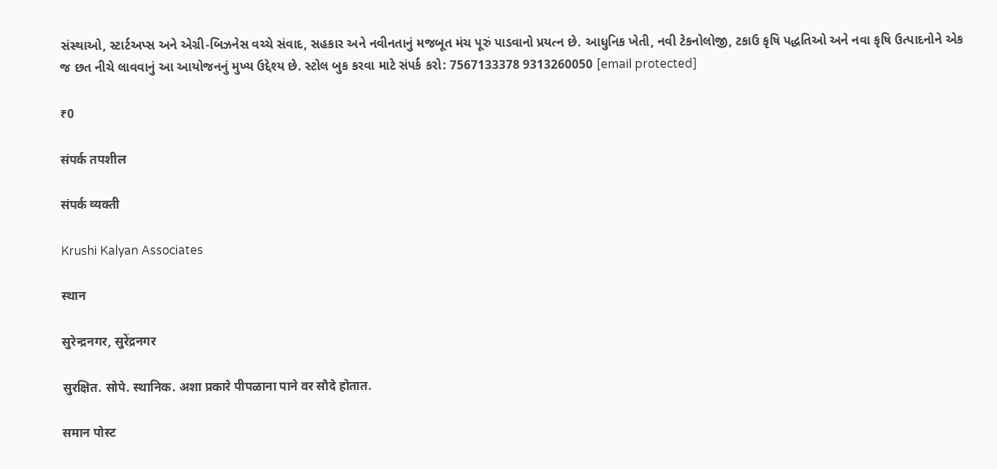સંસ્થાઓ, સ્ટાર્ટઅપ્સ અને એગ્રી-બિઝનેસ વચ્ચે સંવાદ, સહકાર અને નવીનતાનું મજબૂત મંચ પૂરું પાડવાનો પ્રયત્ન છે. આધુનિક ખેતી, નવી ટેકનોલોજી, ટકાઉ કૃષિ પદ્ધતિઓ અને નવા કૃષિ ઉત્પાદનોને એક જ છત નીચે લાવવાનું આ આયોજનનું મુખ્ય ઉદ્દેશ્ય છે. સ્ટોલ બુક કરવા માટે સંપર્ક કરો: 7567133378 9313260050 [email protected]

₹0

संपर्क तपशील

संपर्क व्यक्ती

Krushi Kalyan Associates

स्थान

सुरेन्द्रनगर, सुरेंद्रनगर

सुरक्षित. सोपे. स्थानिक. अशा प्रकारे पीपळाना पाने वर सौदे होतात.

समान पोस्ट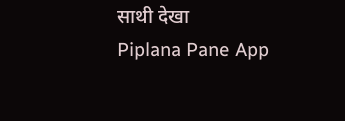साथी देखा
Piplana Pane App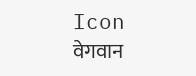Icon वेगवान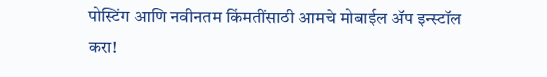पोस्टिंग आणि नवीनतम किंमतींसाठी आमचे मोबाईल ॲप इन्स्टॉल करा!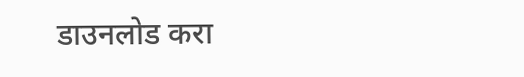डाउनलोड करा